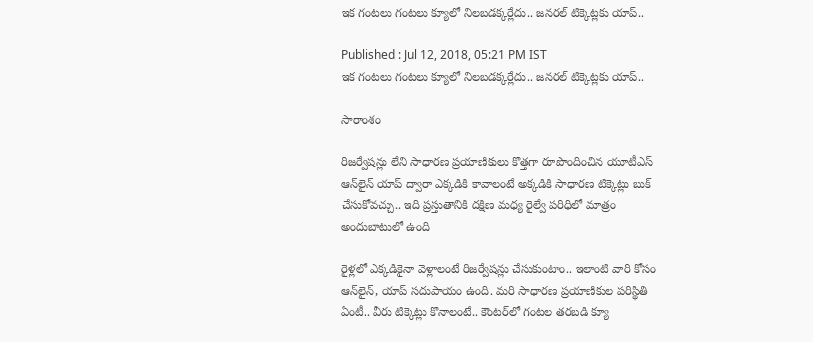ఇక గంటలు గంటలు క్యూలో నిలబడక్కర్లేదు.. జనరల్ టిక్కెట్లకు యాప్..

Published : Jul 12, 2018, 05:21 PM IST
ఇక గంటలు గంటలు క్యూలో నిలబడక్కర్లేదు.. జనరల్ టిక్కెట్లకు యాప్..

సారాంశం

రిజర్వేషన్లు లేని సాధారణ ప్రయాణికులు కొత్తగా రూపొందించిన యూటీఎస్ ఆన్‌లైన్ యాప్ ద్వారా ఎక్కడికి కావాలంటే అక్కడికి సాధారణ టిక్కెట్లు బుక్ చేసుకోవచ్చు.. ఇది ప్రస్తుతానికి దక్షిణ మధ్య రైల్వే పరిధిలో మాత్రం అందుబాటులో ఉంది

రైళ్లలో ఎక్కడికైనా వెళ్లాలంటే రిజర్వేషన్లు చేసుకుంటాం.. ఇలాంటి వారి కోసం ఆన్‌లైన్, యాప్ సదుపాయం ఉంది. మరి సాధారణ ప్రయాణికుల పరిస్థితి ఏంటీ.. వీరు టిక్కెట్లు కొనాలంటే.. కౌంటర్‌లో గంటల తరబడి క్యూ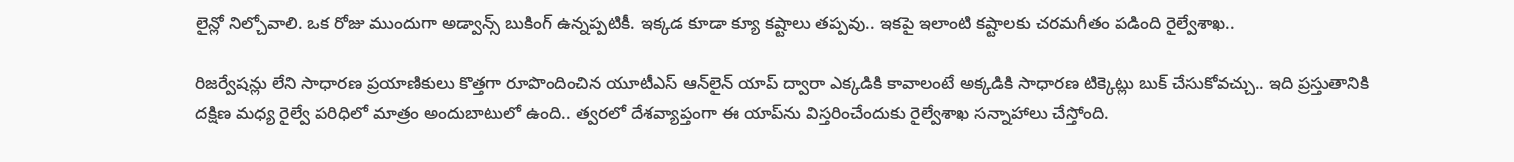లైన్లో నిల్చోవాలి. ఒక రోజు ముందుగా అడ్వాన్స్ బుకింగ్ ఉన్నప్పటికీ. ఇక్కడ కూడా క్యూ కష్టాలు తప్పవు.. ఇకపై ఇలాంటి కష్టాలకు చరమగీతం పడింది రైల్వేశాఖ..

రిజర్వేషన్లు లేని సాధారణ ప్రయాణికులు కొత్తగా రూపొందించిన యూటీఎస్ ఆన్‌లైన్ యాప్ ద్వారా ఎక్కడికి కావాలంటే అక్కడికి సాధారణ టిక్కెట్లు బుక్ చేసుకోవచ్చు.. ఇది ప్రస్తుతానికి దక్షిణ మధ్య రైల్వే పరిధిలో మాత్రం అందుబాటులో ఉంది.. త్వరలో దేశవ్యాప్తంగా ఈ యాప్‌ను విస్తరించేందుకు రైల్వేశాఖ సన్నాహాలు చేస్తోంది.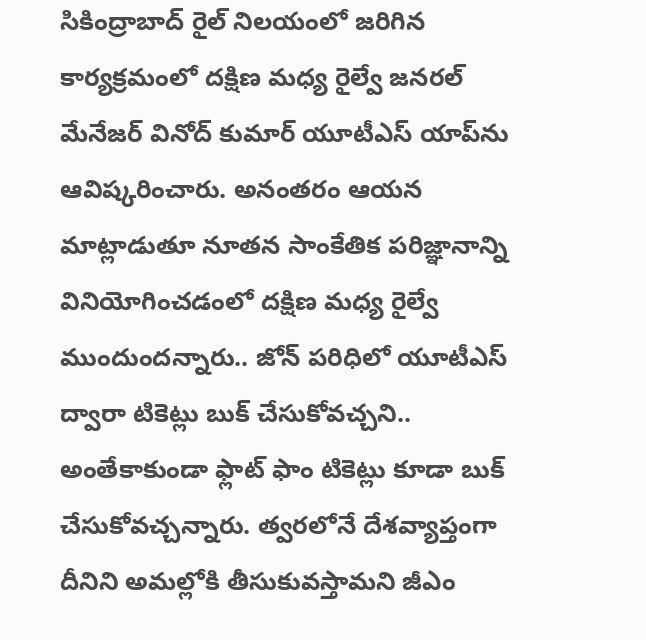సికింద్రాబాద్‌ రైల్ నిలయంలో జరిగిన కార్యక్రమంలో దక్షిణ మధ్య రైల్వే జనరల్ మేనేజర్ వినోద్ కుమార్ యూటీఎస్ యాప్‌ను ఆవిష్కరించారు. అనంతరం ఆయన మాట్లాడుతూ నూతన సాంకేతిక పరిజ్ఞానాన్ని వినియోగించడంలో దక్షిణ మధ్య రైల్వే ముందుందన్నారు.. జోన్ పరిధిలో యూటీఎస్ ద్వారా టికెట్లు బుక్ చేసుకోవచ్చని.. అంతేకాకుండా ఫ్లాట్ ఫాం టికెట్లు కూడా బుక్ చేసుకోవచ్చన్నారు. త్వరలోనే దేశవ్యాప్తంగా దీనిని అమల్లోకి తీసుకువస్తామని జీఎం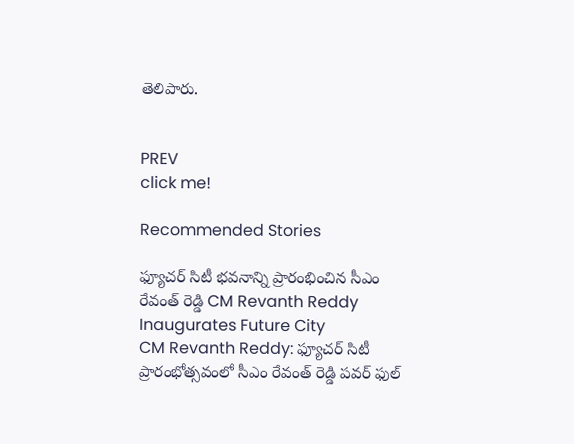తెలిపారు.


PREV
click me!

Recommended Stories

ఫ్యూచర్ సిటీ భవనాన్ని ప్రారంభించిన సీఎం రేవంత్ రెడ్డి CM Revanth Reddy Inaugurates Future City
CM Revanth Reddy: ఫ్యూచర్ సిటీ ప్రారంభోత్సవంలో సీఎం రేవంత్ రెడ్డి పవర్ ఫుల్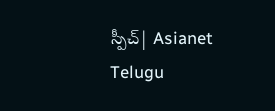స్పీచ్| Asianet Telugu